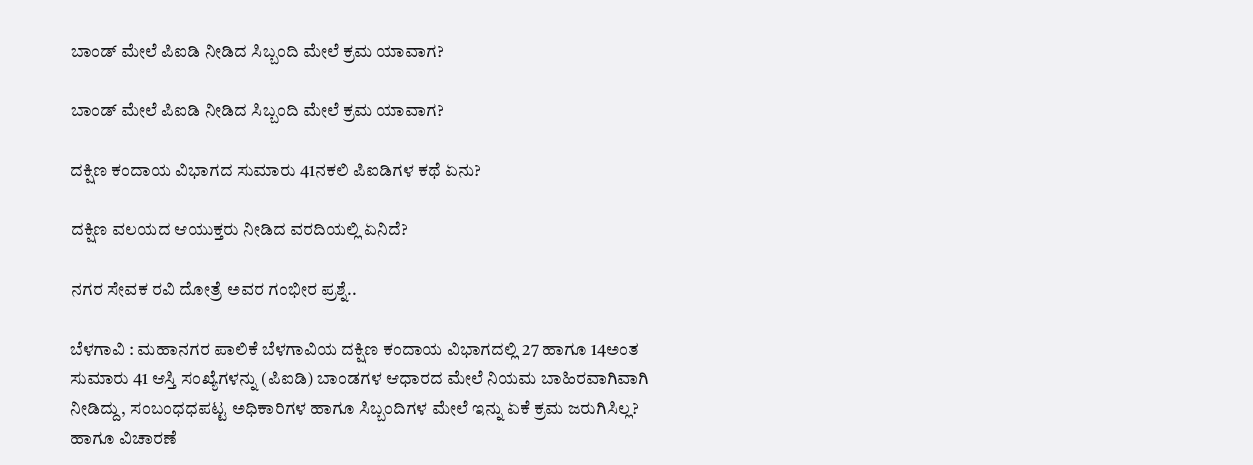ಬಾಂಡ್ ಮೇಲೆ ಪಿಐಡಿ ನೀಡಿದ ಸಿಬ್ಬಂದಿ ಮೇಲೆ ಕ್ರಮ ಯಾವಾಗ?

ಬಾಂಡ್ ಮೇಲೆ ಪಿಐಡಿ ನೀಡಿದ ಸಿಬ್ಬಂದಿ ಮೇಲೆ ಕ್ರಮ ಯಾವಾಗ?

ದಕ್ಷಿಣ ಕಂದಾಯ ವಿಭಾಗದ ಸುಮಾರು 41ನಕಲಿ ಪಿಐಡಿಗಳ ಕಥೆ ಏನು?

ದಕ್ಷಿಣ ವಲಯದ ಆಯುಕ್ತರು ನೀಡಿದ ವರದಿಯಲ್ಲಿ ಏನಿದೆ?

ನಗರ ಸೇವಕ ರವಿ ದೋತ್ರೆ ಅವರ ಗಂಭೀರ ಪ್ರಶ್ನೆ..

ಬೆಳಗಾವಿ : ಮಹಾನಗರ ಪಾಲಿಕೆ ಬೆಳಗಾವಿಯ ದಕ್ಷಿಣ ಕಂದಾಯ ವಿಭಾಗದಲ್ಲಿ 27 ಹಾಗೂ 14ಅಂತ ಸುಮಾರು 41 ಆಸ್ತಿ ಸಂಖ್ಯೆಗಳನ್ನು (ಪಿಐಡಿ) ಬಾಂಡಗಳ ಆಧಾರದ ಮೇಲೆ ನಿಯಮ ಬಾಹಿರವಾಗಿವಾಗಿ ನೀಡಿದ್ದು, ಸಂಬಂಧಧಪಟ್ಟ ಅಧಿಕಾರಿಗಳ ಹಾಗೂ ಸಿಬ್ಬಂದಿಗಳ ಮೇಲೆ ಇನ್ನು ಏಕೆ ಕ್ರಮ ಜರುಗಿಸಿಲ್ಲ? ಹಾಗೂ ವಿಚಾರಣೆ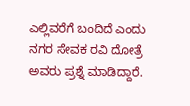ಎಲ್ಲಿವರೆಗೆ ಬಂದಿದೆ ಎಂದು ನಗರ ಸೇವಕ ರವಿ ದೋತ್ರೆ ಅವರು ಪ್ರಶ್ನೆ ಮಾಡಿದ್ದಾರೆ.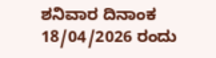ಶನಿವಾರ ದಿನಾಂಕ 18/04/2026 ರಂದು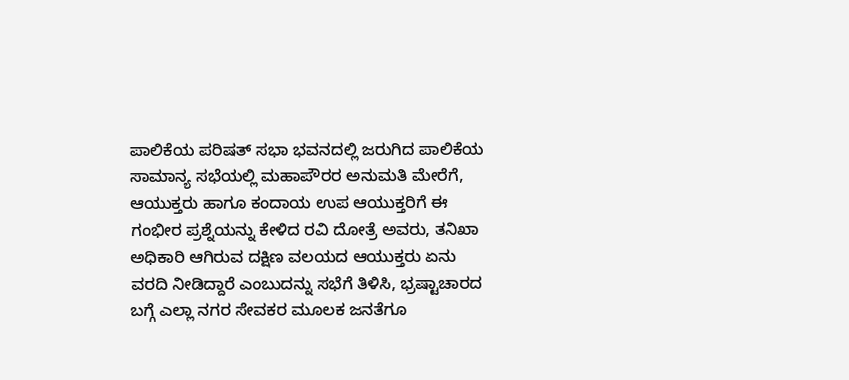ಪಾಲಿಕೆಯ ಪರಿಷತ್ ಸಭಾ ಭವನದಲ್ಲಿ ಜರುಗಿದ ಪಾಲಿಕೆಯ ಸಾಮಾನ್ಯ ಸಭೆಯಲ್ಲಿ ಮಹಾಪೌರರ ಅನುಮತಿ ಮೇರೆಗೆ, ಆಯುಕ್ತರು ಹಾಗೂ ಕಂದಾಯ ಉಪ ಆಯುಕ್ತರಿಗೆ ಈ ಗಂಭೀರ ಪ್ರಶ್ನೆಯನ್ನು ಕೇಳಿದ ರವಿ ದೋತ್ರೆ ಅವರು, ತನಿಖಾ ಅಧಿಕಾರಿ ಆಗಿರುವ ದಕ್ಷಿಣ ವಲಯದ ಆಯುಕ್ತರು ಏನು ವರದಿ ನೀಡಿದ್ದಾರೆ ಎಂಬುದನ್ನು ಸಭೆಗೆ ತಿಳಿಸಿ, ಭ್ರಷ್ಟಾಚಾರದ ಬಗ್ಗೆ ಎಲ್ಲಾ ನಗರ ಸೇವಕರ ಮೂಲಕ ಜನತೆಗೂ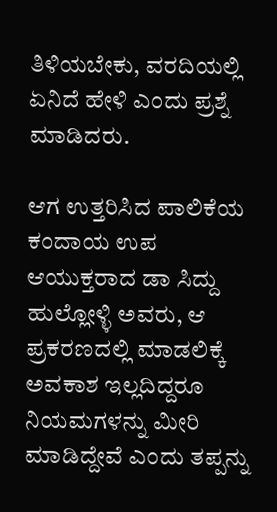ತಿಳಿಯಬೇಕು, ವರದಿಯಲ್ಲಿ ಏನಿದೆ ಹೇಳಿ ಎಂದು ಪ್ರಶ್ನೆ ಮಾಡಿದರು.

ಆಗ ಉತ್ತರಿಸಿದ ಪಾಲಿಕೆಯ ಕಂದಾಯ ಉಪ ಆಯುಕ್ತರಾದ ಡಾ ಸಿದ್ದು ಹುಲ್ಲೋಳ್ಳಿ ಅವರು, ಆ ಪ್ರಕರಣದಲ್ಲಿ ಮಾಡಲಿಕ್ಕೆ ಅವಕಾಶ ಇಲ್ಲದಿದ್ದರೂ ನಿಯಮಗಳನ್ನು ಮೀರಿ ಮಾಡಿದ್ದೇವೆ ಎಂದು ತಪ್ಪನ್ನು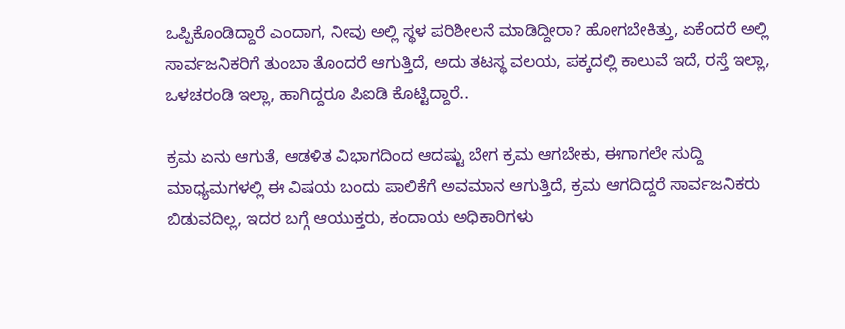ಒಪ್ಪಿಕೊಂಡಿದ್ದಾರೆ ಎಂದಾಗ, ನೀವು ಅಲ್ಲಿ ಸ್ಥಳ ಪರಿಶೀಲನೆ ಮಾಡಿದ್ದೀರಾ? ಹೋಗಬೇಕಿತ್ತು, ಏಕೆಂದರೆ ಅಲ್ಲಿ ಸಾರ್ವಜನಿಕರಿಗೆ ತುಂಬಾ ತೊಂದರೆ ಆಗುತ್ತಿದೆ, ಅದು ತಟಸ್ಥ ವಲಯ, ಪಕ್ಕದಲ್ಲಿ ಕಾಲುವೆ ಇದೆ, ರಸ್ತೆ ಇಲ್ಲಾ, ಒಳಚರಂಡಿ ಇಲ್ಲಾ, ಹಾಗಿದ್ದರೂ ಪಿಐಡಿ ಕೊಟ್ಟಿದ್ದಾರೆ..

ಕ್ರಮ ಏನು ಆಗುತೆ, ಆಡಳಿತ ವಿಭಾಗದಿಂದ ಆದಷ್ಟು ಬೇಗ ಕ್ರಮ ಆಗಬೇಕು, ಈಗಾಗಲೇ ಸುದ್ದಿ ಮಾಧ್ಯಮಗಳಲ್ಲಿ ಈ ವಿಷಯ ಬಂದು ಪಾಲಿಕೆಗೆ ಅವಮಾನ ಆಗುತ್ತಿದೆ, ಕ್ರಮ ಆಗದಿದ್ದರೆ ಸಾರ್ವಜನಿಕರು ಬಿಡುವದಿಲ್ಲ, ಇದರ ಬಗ್ಗೆ ಆಯುಕ್ತರು, ಕಂದಾಯ ಅಧಿಕಾರಿಗಳು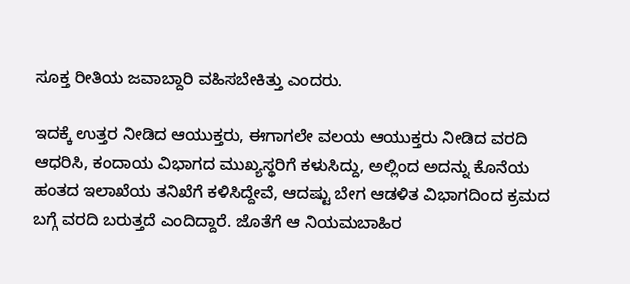ಸೂಕ್ತ ರೀತಿಯ ಜವಾಬ್ದಾರಿ ವಹಿಸಬೇಕಿತ್ತು ಎಂದರು.

ಇದಕ್ಕೆ ಉತ್ತರ ನೀಡಿದ ಆಯುಕ್ತರು, ಈಗಾಗಲೇ ವಲಯ ಆಯುಕ್ತರು ನೀಡಿದ ವರದಿ ಆಧರಿಸಿ, ಕಂದಾಯ ವಿಭಾಗದ ಮುಖ್ಯಸ್ಥರಿಗೆ ಕಳುಸಿದ್ದು, ಅಲ್ಲಿಂದ ಅದನ್ನು ಕೊನೆಯ ಹಂತದ ಇಲಾಖೆಯ ತನಿಖೆಗೆ ಕಳಿಸಿದ್ದೇವೆ, ಆದಷ್ಟು ಬೇಗ ಆಡಳಿತ ವಿಭಾಗದಿಂದ ಕ್ರಮದ ಬಗ್ಗೆ ವರದಿ ಬರುತ್ತದೆ ಎಂದಿದ್ದಾರೆ. ಜೊತೆಗೆ ಆ ನಿಯಮಬಾಹಿರ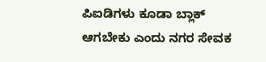ಪಿಐಡಿಗಳು ಕೂಡಾ ಬ್ಲಾಕ್ ಆಗಬೇಕು ಎಂದು ನಗರ ಸೇವಕ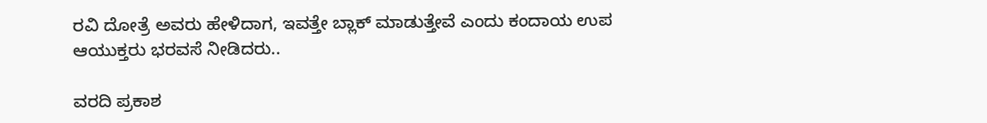ರವಿ ದೋತ್ರೆ ಅವರು ಹೇಳಿದಾಗ, ಇವತ್ತೇ ಬ್ಲಾಕ್ ಮಾಡುತ್ತೇವೆ ಎಂದು ಕಂದಾಯ ಉಪ ಆಯುಕ್ತರು ಭರವಸೆ ನೀಡಿದರು..

ವರದಿ ಪ್ರಕಾಶ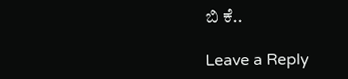ಬಿ ಕೆ..

Leave a Reply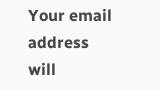Your email address will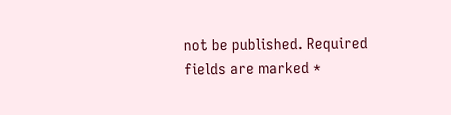not be published. Required fields are marked *